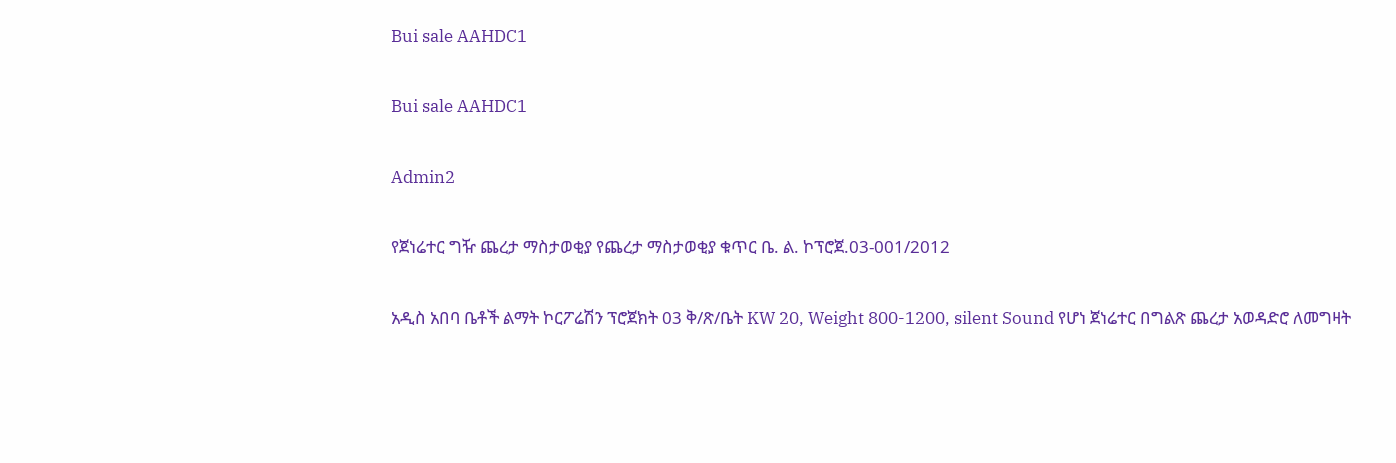Bui sale AAHDC1

Bui sale AAHDC1

Admin2

የጀነሬተር ግዥ ጨረታ ማስታወቂያ የጨረታ ማስታወቂያ ቁጥር ቤ. ል. ኮፕሮጀ.03-001/2012

አዲስ አበባ ቤቶች ልማት ኮርፖሬሽን ፕሮጀክት 03 ቅ/ጽ/ቤት KW 20, Weight 800-1200, silent Sound የሆነ ጀነሬተር በግልጽ ጨረታ አወዳድሮ ለመግዛት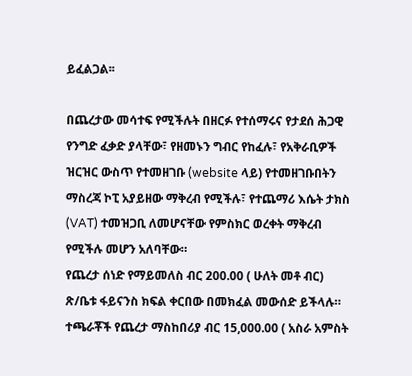ይፈልጋል፡፡

በጨረታው መሳተፍ የሚችሉት በዘርፉ የተሰማሩና የታደሰ ሕጋዊ የንግድ ፈቃድ ያላቸው፣ የዘመኑን ግብር የከፈሉ፣ የአቅራቢዎች ዝርዝር ውስጥ የተመዘገቡ (website ላይ) የተመዘገቡበትን ማስረጃ ኮፒ አያይዘው ማቅረብ የሚችሉ፣ የተጨማሪ እሴት ታክስ (VAT) ተመዝጋቢ ለመሆናቸው የምስክር ወረቀት ማቅረብ የሚችሉ መሆን አለባቸው።
የጨረታ ሰነድ የማይመለስ ብር 200.00 ( ሁለት መቶ ብር) ጽ/ቤቱ ፋይናንስ ክፍል ቀርበው በመክፈል መውሰድ ይችላሉ።
ተጫራቾች የጨረታ ማስከበሪያ ብር 15,000.00 ( አስራ አምስት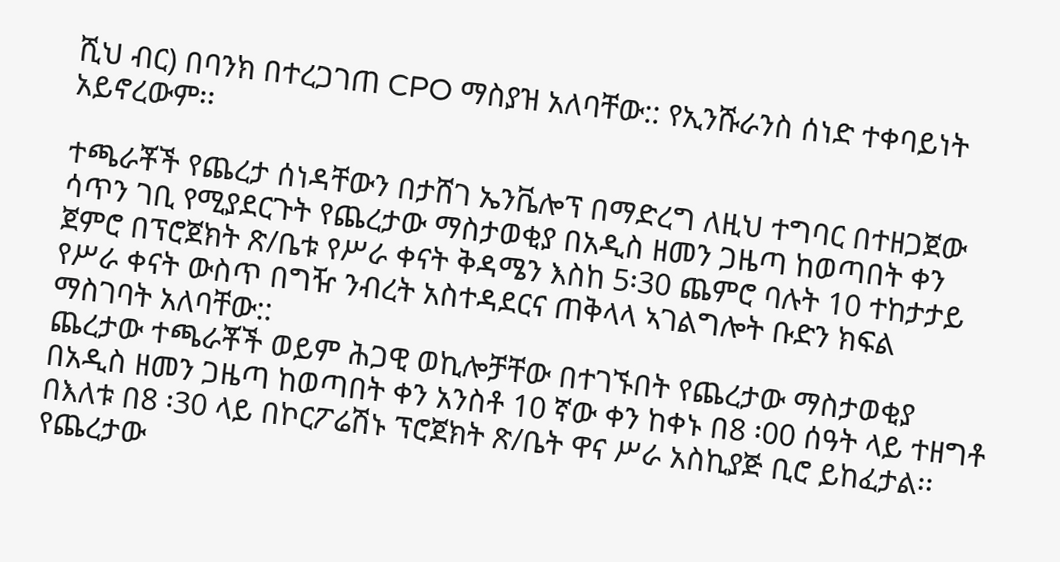ሺህ ብር) በባንክ በተረጋገጠ CPO ማስያዝ አለባቸው:: የኢንሹራንስ ሰነድ ተቀባይነት አይኖረውም፡፡

ተጫራቾች የጨረታ ሰነዳቸውን በታሸገ ኤንቬሎፕ በማድረግ ለዚህ ተግባር በተዘጋጀው ሳጥን ገቢ የሚያደርጉት የጨረታው ማስታወቂያ በአዲስ ዘመን ጋዜጣ ከወጣበት ቀን ጀምሮ በፕሮጀክት ጽ/ቤቱ የሥራ ቀናት ቅዳሜን እስከ 5፡30 ጨምሮ ባሉት 10 ተከታታይ የሥራ ቀናት ውስጥ በግዥ ንብረት አስተዳደርና ጠቅላላ ኣገልግሎት ቡድን ክፍል ማስገባት አለባቸው::
ጨረታው ተጫራቾች ወይም ሕጋዊ ወኪሎቻቸው በተገኙበት የጨረታው ማስታወቂያ በአዲስ ዘመን ጋዜጣ ከወጣበት ቀን አንስቶ 10 ኛው ቀን ከቀኑ በ8 ፡00 ሰዓት ላይ ተዘግቶ በእለቱ በ8 ፡30 ላይ በኮርፖሬሽኑ ፕሮጀክት ጽ/ቤት ዋና ሥራ አስኪያጅ ቢሮ ይከፈታል፡፡ የጨረታው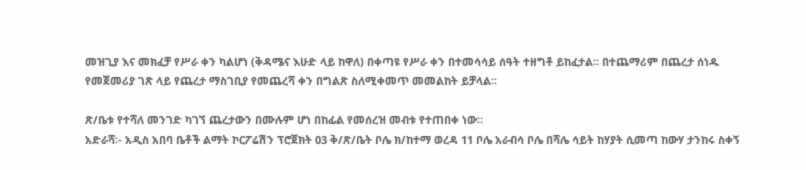መዝጊያ እና መክፈቻ የሥራ ቀን ካልሆነ (ቅዳሜና እሁድ ላይ ከዋለ) በቀጣዩ የሥራ ቀን በተመሳሳይ ሰዓት ተዘግቶ ይከፈታል፡፡ በተጨማሪም በጨረታ ሰነዱ የመጀመሪያ ገጽ ላይ የጨረታ ማስገቢያ የመጨረሻ ቀን በግልጽ ስለሚቀመጥ መመልከት ይቻላል፡፡

ጽ/ቤቱ የተሻለ መንገድ ካገኘ ጨረታውን በሙሉም ሆነ በከፊል የመሰረዝ መብቱ የተጠበቀ ነው።
አድራሻ፡- አዲስ አበባ ቤቶች ልማት ኮርፖሬሽን ፕሮጀክት 03 ቅ/ጽ/ቤት ቦሌ ክ/ከተማ ወረዳ 11 ቦሌ አራብሳ ቦሌ በሻሌ ሳይት ከሃያት ሲመጣ ከውሃ ታንከሩ ስቀኝ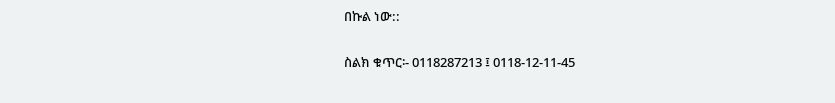በኩል ነው::

ስልክ ቁጥር፡- 0118287213 ፤ 0118-12-11-45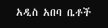አዲስ አበባ ቤቶች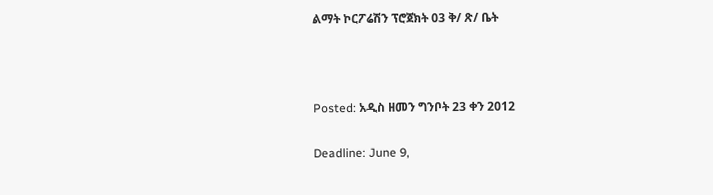ልማት ኮርፖሬሽን ፕሮጀክት 03 ቅ/ ጽ/ ቤት



Posted: አዲስ ዘመን ግንቦት 23 ቀን 2012

Deadline: June 9,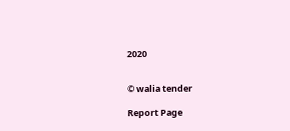2020


© walia tender

Report Page